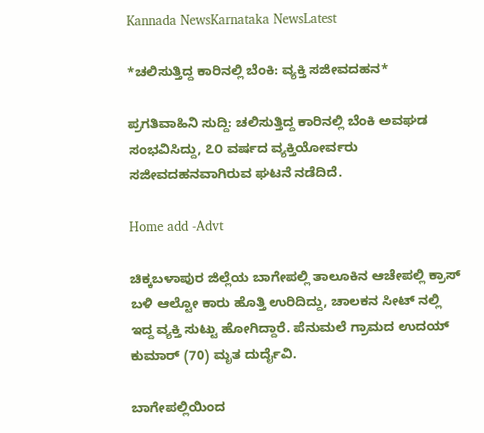Kannada NewsKarnataka NewsLatest

*ಚಲಿಸುತ್ತಿದ್ದ ಕಾರಿನಲ್ಲಿ ಬೆಂಕಿ: ವ್ಯಕ್ತಿ ಸಜೀವದಹನ*

ಪ್ರಗತಿವಾಹಿನಿ ಸುದ್ದಿ: ಚಲಿಸುತ್ತಿದ್ದ ಕಾರಿನಲ್ಲಿ ಬೆಂಕಿ ಅವಘಡ ಸಂಭವಿಸಿದ್ದು, ೭೦ ವರ್ಷದ ವ್ಯಕ್ತಿಯೋರ್ವರು ಸಜೀವದಹನವಾಗಿರುವ ಘಟನೆ ನಡೆದಿದೆ.

Home add -Advt

ಚಿಕ್ಕಬಳಾಪುರ ಜಿಲ್ಲೆಯ ಬಾಗೇಪಲ್ಲಿ ತಾಲೂಕಿನ ಆಚೇಪಲ್ಲಿ ಕ್ರಾಸ್ ಬಳಿ ಆಲ್ಟೋ ಕಾರು ಹೊತ್ತಿ ಉರಿದಿದ್ದು, ಚಾಲಕನ ಸೀಟ್ ನಲ್ಲಿ ಇದ್ದ ವ್ಯಕ್ತಿ ಸುಟ್ಟು ಹೋಗಿದ್ದಾರೆ. ಪೆನುಮಲೆ ಗ್ರಾಮದ ಉದಯ್ ಕುಮಾರ್ (70) ಮೃತ ದುರ್ದೈವಿ.

ಬಾಗೇಪಲ್ಲಿಯಿಂದ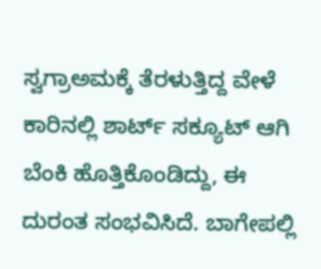ಸ್ವಗ್ರಾಅಮಕ್ಕೆ ತೆರಳುತ್ತಿದ್ದ ವೇಳೆ ಕಾರಿನಲ್ಲಿ ಶಾರ್ಟ್ ಸಕ್ಯೂಟ್ ಆಗಿ ಬೆಂಕಿ ಹೊತ್ತಿಕೊಂಡಿದ್ದು, ಈ ದುರಂತ ಸಂಭವಿಸಿದೆ. ಬಾಗೇಪಲ್ಲಿ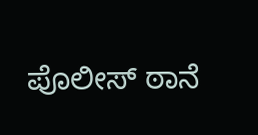ಪೊಲೀಸ್ ಠಾನೆ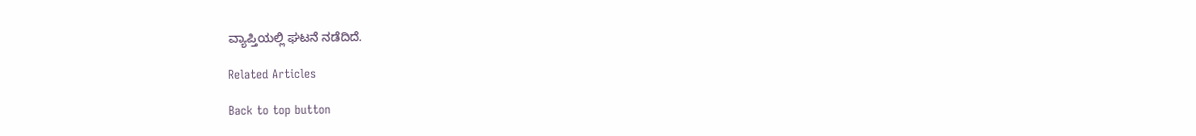ವ್ಯಾಪ್ತಿಯಲ್ಲಿ ಘಟನೆ ನಡೆದಿದೆ.

Related Articles

Back to top button